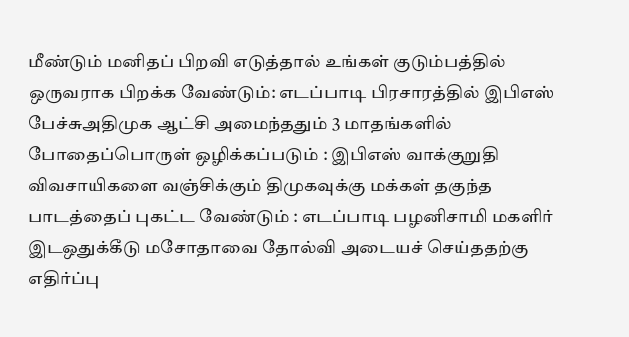மீண்டும் மனிதப் பிறவி எடுத்தால் உங்கள் குடும்பத்தில் ஒருவராக பிறக்க வேண்டும்: எடப்பாடி பிரசாரத்தில் இபிஎஸ் பேச்சுஅதிமுக ஆட்சி அமைந்ததும் 3 மாதங்களில் போதைப்பொருள் ஒழிக்கப்படும் : இபிஎஸ் வாக்குறுதி விவசாயிகளை வஞ்சிக்கும் திமுகவுக்கு மக்கள் தகுந்த பாடத்தைப் புகட்ட வேண்டும் : எடப்பாடி பழனிசாமி மகளிர் இடஒதுக்கீடு மசோதாவை தோல்வி அடையச் செய்ததற்கு எதிர்ப்பு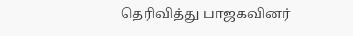தெரிவித்து பாஜகவினர்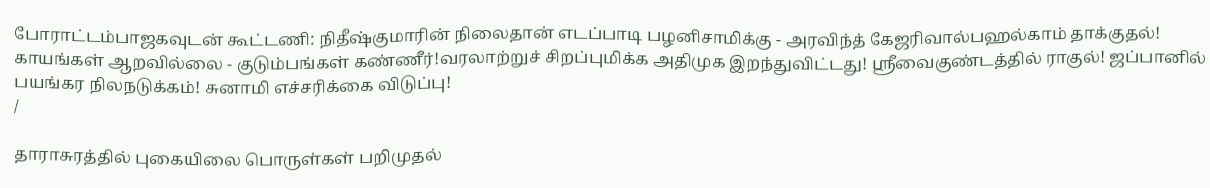போராட்டம்பாஜகவுடன் கூட்டணி: நிதீஷ்குமாரின் நிலைதான் எடப்பாடி பழனிசாமிக்கு - அரவிந்த் கேஜரிவால்பஹல்காம் தாக்குதல்! காயங்கள் ஆறவில்லை - குடும்பங்கள் கண்ணீர்!வரலாற்றுச் சிறப்புமிக்க அதிமுக இறந்துவிட்டது! ஸ்ரீவைகுண்டத்தில் ராகுல்! ஜப்பானில் பயங்கர நிலநடுக்கம்! சுனாமி எச்சரிக்கை விடுப்பு!
/

தாராசுரத்தில் புகையிலை பொருள்கள் பறிமுதல்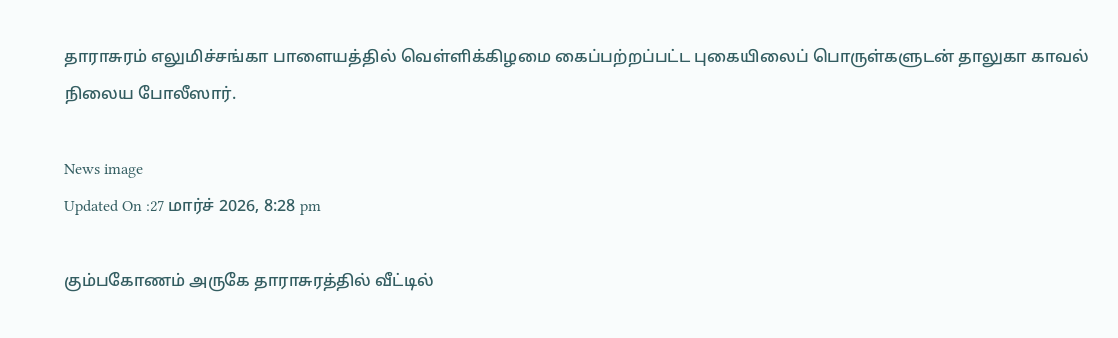தாராசுரம் எலுமிச்சங்கா பாளையத்தில் வெள்ளிக்கிழமை கைப்பற்றப்பட்ட புகையிலைப் பொருள்களுடன் தாலுகா காவல் நிலைய போலீஸார்.

News image
Updated On :27 மார்ச் 2026, 8:28 pm

கும்பகோணம் அருகே தாராசுரத்தில் வீட்டில்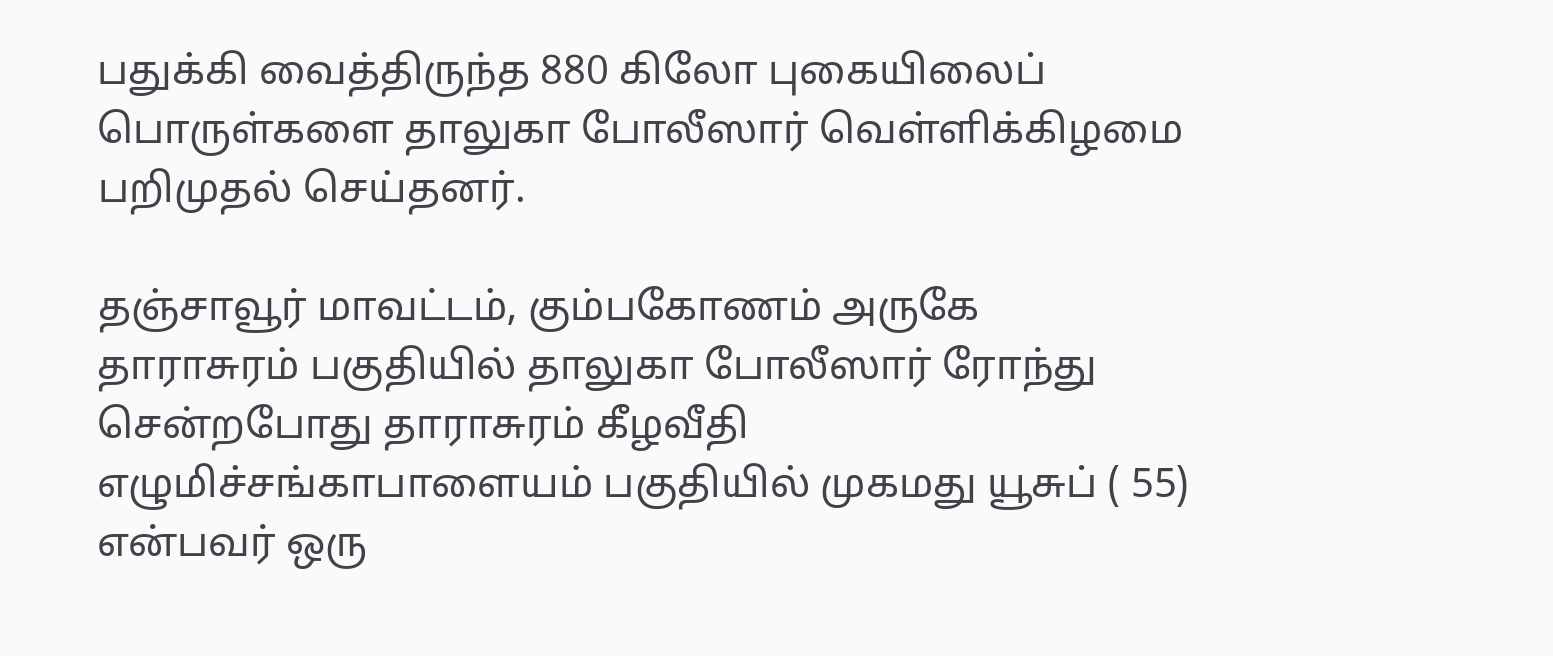பதுக்கி வைத்திருந்த 880 கிலோ புகையிலைப் பொருள்களை தாலுகா போலீஸார் வெள்ளிக்கிழமை பறிமுதல் செய்தனர்.

தஞ்சாவூர் மாவட்டம், கும்பகோணம் அருகே தாராசுரம் பகுதியில் தாலுகா போலீஸார் ரோந்து சென்றபோது தாராசுரம் கீழவீதி எழுமிச்சங்காபாளையம் பகுதியில் முகமது யூசுப் ( 55) என்பவர் ஒரு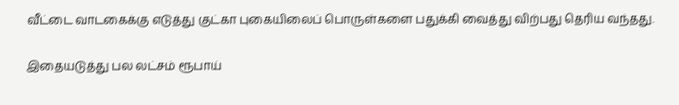வீட்டை வாடகைக்கு எடுத்து குட்கா புகையிலைப் பொருள்களை பதுக்கி வைத்து விற்பது தெரிய வந்தது.

இதையடுத்து பல லட்சம் ரூபாய்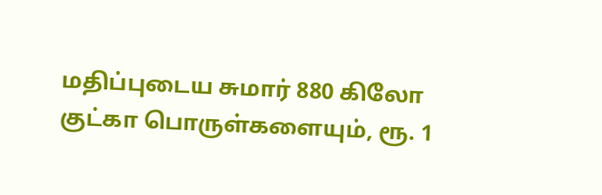மதிப்புடைய சுமார் 880 கிலோ குட்கா பொருள்களையும், ரூ. 1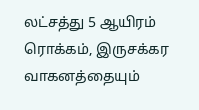லட்சத்து 5 ஆயிரம் ரொக்கம், இருசக்கர வாகனத்தையும்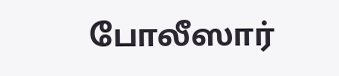போலீஸார்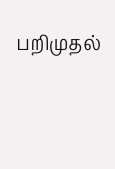பறிமுதல்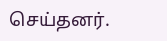செய்தனர்.